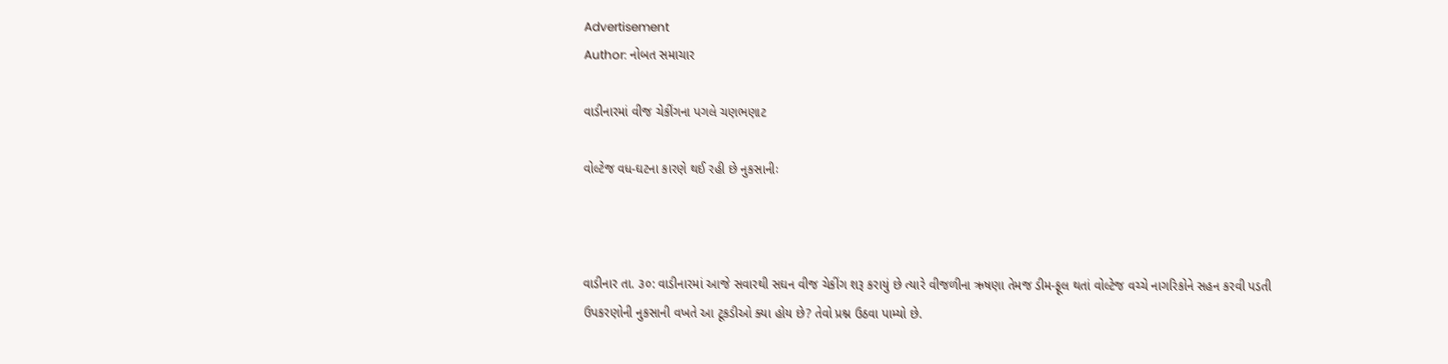Advertisement
Author: નોબત સમાચાર

વાડીનારમાં વીજ ચેકીંગના પગલે ચણભણાટ

વોલ્ટેજ વધ-ઘટના કારણે થઈ રહી છે નુકસાનીઃ



વાડીનાર તા. ૩૦: વાડીનારમાં આજે સવારથી સઘન વીજ ચેકીંગ શરૂ કરાયું છે ત્યારે વીજળીના ઋષણા તેમજ ડીમ-ફૂલ થતાં વોલ્ટેજ વચ્ચે નાગરિકોને સહન કરવી પડતી ઉપકરણોની નુકસાની વખતે આ ટૂકડીઓ ક્યા હોય છે? તેવો પ્રશ્ન ઉઠવા પામ્યો છે.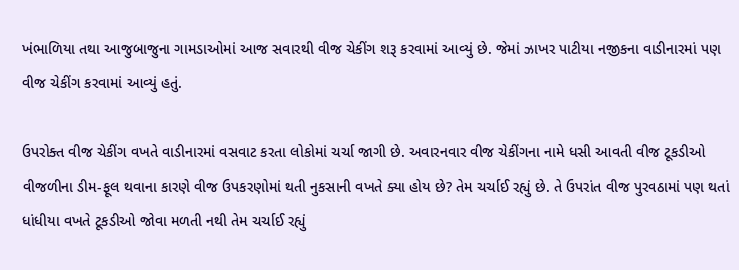ખંભાળિયા તથા આજુબાજુના ગામડાઓમાં આજ સવારથી વીજ ચેકીંગ શરૂ કરવામાં આવ્યું છે. જેમાં ઝાખર પાટીયા નજીકના વાડીનારમાં પણ વીજ ચેકીંગ કરવામાં આવ્યું હતું.

ઉપરોક્ત વીજ ચેકીંગ વખતે વાડીનારમાં વસવાટ કરતા લોકોમાં ચર્ચા જાગી છે. અવારનવાર વીજ ચેકીંગના નામે ધસી આવતી વીજ ટૂકડીઓ વીજળીના ડીમ-ફૂલ થવાના કારણે વીજ ઉપકરણોમાં થતી નુકસાની વખતે ક્યા હોય છે? તેમ ચર્ચાઈ રહ્યું છે. તે ઉપરાંત વીજ પુરવઠામાં પણ થતાં ધાંધીયા વખતે ટૂકડીઓ જોવા મળતી નથી તેમ ચર્ચાઈ રહ્યું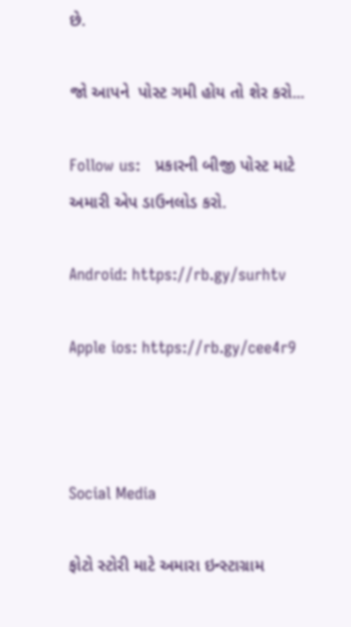છે.

જો આપને  પોસ્ટ ગમી હોય તો શેર કરો...

Follow us:   પ્રકારની બીજી પોસ્ટ માટે અમારી એપ ડાઉનલોડ કરો.

Android: https://rb.gy/surhtv

Apple ios: https://rb.gy/cee4r9



Social Media

ફોટો સ્ટોરી માટે અમારા ઇન્સ્ટાગ્રામ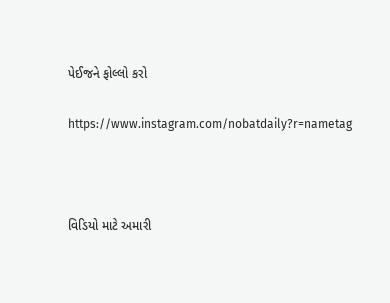પેઈજને ફોલ્લો કરો

https://www.instagram.com/nobatdaily?r=nametag



વિડિયો માટે અમારી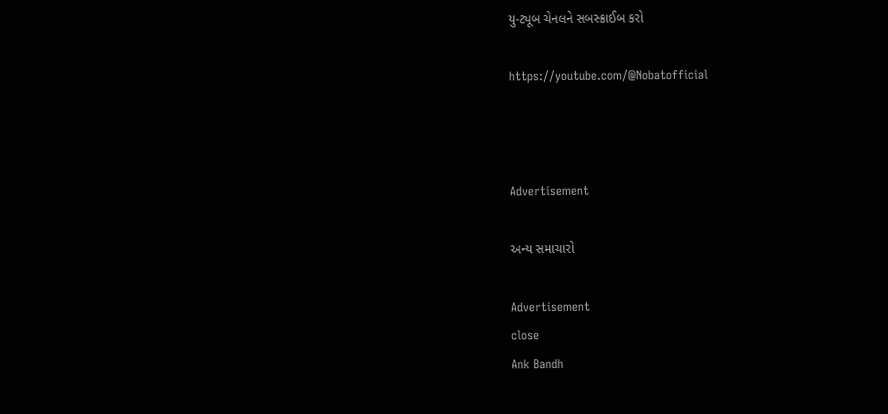યુ-ટ્યૂબ ચેનલને સબસ્ક્રાઈબ કરો

https://youtube.com/@Nobatofficial



Advertisement

અન્ય સમાચારો

Advertisement
close
Ank Bandh